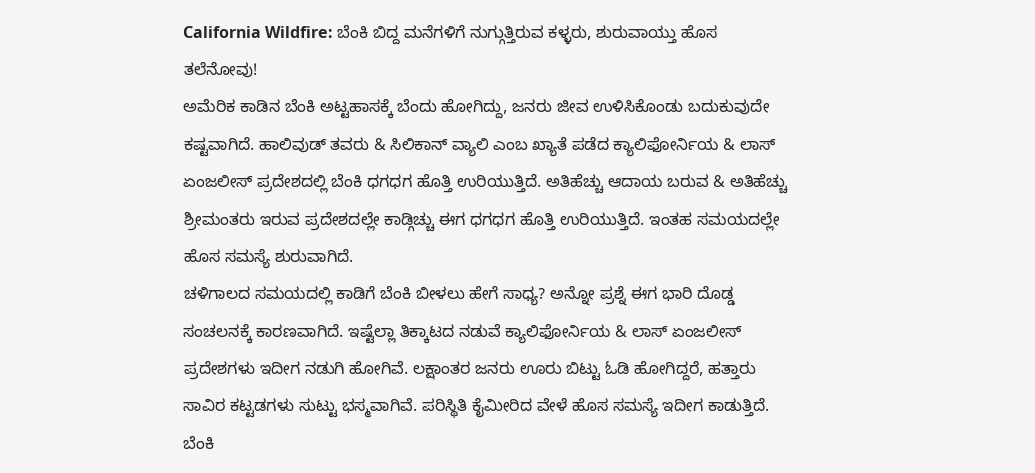California Wildfire: ಬೆಂಕಿ ಬಿದ್ದ ಮನೆಗಳಿಗೆ ನುಗ್ಗುತ್ತಿರುವ ಕಳ್ಳರು, ಶುರುವಾಯ್ತು ಹೊಸ ತಲೆನೋವು!
ಅಮೆರಿಕ ಕಾಡಿನ ಬೆಂಕಿ ಅಟ್ಟಹಾಸಕ್ಕೆ ಬೆಂದು ಹೋಗಿದ್ದು, ಜನರು ಜೀವ ಉಳಿಸಿಕೊಂಡು ಬದುಕುವುದೇ ಕಷ್ಟವಾಗಿದೆ. ಹಾಲಿವುಡ್ ತವರು & ಸಿಲಿಕಾನ್ ವ್ಯಾಲಿ ಎಂಬ ಖ್ಯಾತೆ ಪಡೆದ ಕ್ಯಾಲಿಫೋರ್ನಿಯ & ಲಾಸ್ ಏಂಜಲೀಸ್ ಪ್ರದೇಶದಲ್ಲಿ ಬೆಂಕಿ ಧಗಧಗ ಹೊತ್ತಿ ಉರಿಯುತ್ತಿದೆ. ಅತಿಹೆಚ್ಚು ಆದಾಯ ಬರುವ & ಅತಿಹೆಚ್ಚು ಶ್ರೀಮಂತರು ಇರುವ ಪ್ರದೇಶದಲ್ಲೇ ಕಾಡ್ಗಿಚ್ಚು ಈಗ ಧಗಧಗ ಹೊತ್ತಿ ಉರಿಯುತ್ತಿದೆ. ಇಂತಹ ಸಮಯದಲ್ಲೇ ಹೊಸ ಸಮಸ್ಯೆ ಶುರುವಾಗಿದೆ.
ಚಳಿಗಾಲದ ಸಮಯದಲ್ಲಿ ಕಾಡಿಗೆ ಬೆಂಕಿ ಬೀಳಲು ಹೇಗೆ ಸಾಧ್ಯ? ಅನ್ನೋ ಪ್ರಶ್ನೆ ಈಗ ಭಾರಿ ದೊಡ್ಡ ಸಂಚಲನಕ್ಕೆ ಕಾರಣವಾಗಿದೆ. ಇಷ್ಟೆಲ್ಲಾ ತಿಕ್ಕಾಟದ ನಡುವೆ ಕ್ಯಾಲಿಫೋರ್ನಿಯ & ಲಾಸ್ ಏಂಜಲೀಸ್ ಪ್ರದೇಶಗಳು ಇದೀಗ ನಡುಗಿ ಹೋಗಿವೆ. ಲಕ್ಷಾಂತರ ಜನರು ಊರು ಬಿಟ್ಟು ಓಡಿ ಹೋಗಿದ್ದರೆ, ಹತ್ತಾರು ಸಾವಿರ ಕಟ್ಟಡಗಳು ಸುಟ್ಟು ಭಸ್ಮವಾಗಿವೆ. ಪರಿಸ್ಥಿತಿ ಕೈಮೀರಿದ ವೇಳೆ ಹೊಸ ಸಮಸ್ಯೆ ಇದೀಗ ಕಾಡುತ್ತಿದೆ. ಬೆಂಕಿ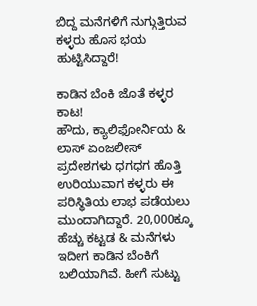ಬಿದ್ದ ಮನೆಗಳಿಗೆ ನುಗ್ಗುತ್ತಿರುವ ಕಳ್ಳರು ಹೊಸ ಭಯ ಹುಟ್ಟಿಸಿದ್ದಾರೆ!

ಕಾಡಿನ ಬೆಂಕಿ ಜೊತೆ ಕಳ್ಳರ ಕಾಟ!
ಹೌದು, ಕ್ಯಾಲಿಫೋರ್ನಿಯ & ಲಾಸ್ ಏಂಜಲೀಸ್ ಪ್ರದೇಶಗಳು ಧಗಧಗ ಹೊತ್ತಿ ಉರಿಯುವಾಗ ಕಳ್ಳರು ಈ ಪರಿಸ್ಥಿತಿಯ ಲಾಭ ಪಡೆಯಲು ಮುಂದಾಗಿದ್ದಾರೆ. 20,000ಕ್ಕೂ ಹೆಚ್ಚು ಕಟ್ಟಡ & ಮನೆಗಳು ಇದೀಗ ಕಾಡಿನ ಬೆಂಕಿಗೆ ಬಲಿಯಾಗಿವೆ. ಹೀಗೆ ಸುಟ್ಟು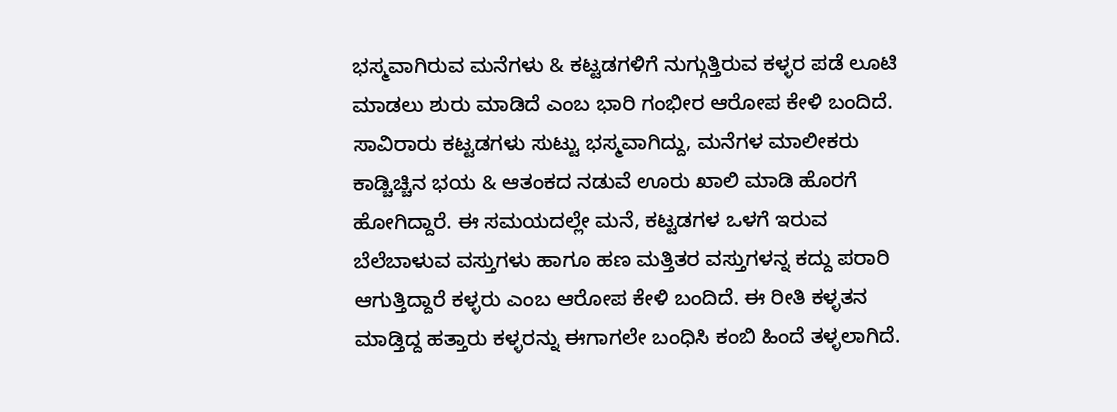ಭಸ್ಮವಾಗಿರುವ ಮನೆಗಳು & ಕಟ್ಟಡಗಳಿಗೆ ನುಗ್ಗುತ್ತಿರುವ ಕಳ್ಳರ ಪಡೆ ಲೂಟಿ ಮಾಡಲು ಶುರು ಮಾಡಿದೆ ಎಂಬ ಭಾರಿ ಗಂಭೀರ ಆರೋಪ ಕೇಳಿ ಬಂದಿದೆ.
ಸಾವಿರಾರು ಕಟ್ಟಡಗಳು ಸುಟ್ಟು ಭಸ್ಮವಾಗಿದ್ದು, ಮನೆಗಳ ಮಾಲೀಕರು ಕಾಡ್ಚಿಚ್ಚಿನ ಭಯ & ಆತಂಕದ ನಡುವೆ ಊರು ಖಾಲಿ ಮಾಡಿ ಹೊರಗೆ ಹೋಗಿದ್ದಾರೆ. ಈ ಸಮಯದಲ್ಲೇ ಮನೆ, ಕಟ್ಟಡಗಳ ಒಳಗೆ ಇರುವ ಬೆಲೆಬಾಳುವ ವಸ್ತುಗಳು ಹಾಗೂ ಹಣ ಮತ್ತಿತರ ವಸ್ತುಗಳನ್ನ ಕದ್ದು ಪರಾರಿ ಆಗುತ್ತಿದ್ದಾರೆ ಕಳ್ಳರು ಎಂಬ ಆರೋಪ ಕೇಳಿ ಬಂದಿದೆ. ಈ ರೀತಿ ಕಳ್ಳತನ ಮಾಡ್ತಿದ್ದ ಹತ್ತಾರು ಕಳ್ಳರನ್ನು ಈಗಾಗಲೇ ಬಂಧಿಸಿ ಕಂಬಿ ಹಿಂದೆ ತಳ್ಳಲಾಗಿದೆ.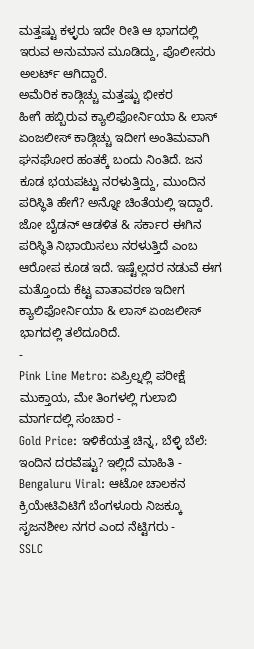ಮತ್ತಷ್ಟು ಕಳ್ಳರು ಇದೇ ರೀತಿ ಆ ಭಾಗದಲ್ಲಿ ಇರುವ ಅನುಮಾನ ಮೂಡಿದ್ದು, ಪೊಲೀಸರು ಅಲರ್ಟ್ ಆಗಿದ್ದಾರೆ.
ಅಮೆರಿಕ ಕಾಡ್ಗಿಚ್ಚು ಮತ್ತಷ್ಟು ಭೀಕರ
ಹೀಗೆ ಹಬ್ಬಿರುವ ಕ್ಯಾಲಿಫೋರ್ನಿಯಾ & ಲಾಸ್ ಏಂಜಲೀಸ್ ಕಾಡ್ಗಿಚ್ಚು ಇದೀಗ ಅಂತಿಮವಾಗಿ ಘನಘೋರ ಹಂತಕ್ಕೆ ಬಂದು ನಿಂತಿದೆ. ಜನ ಕೂಡ ಭಯಪಟ್ಟು ನರಳುತ್ತಿದ್ದು, ಮುಂದಿನ ಪರಿಸ್ಥಿತಿ ಹೇಗೆ? ಅನ್ನೋ ಚಿಂತೆಯಲ್ಲಿ ಇದ್ದಾರೆ. ಜೋ ಬೈಡನ್ ಆಡಳಿತ & ಸರ್ಕಾರ ಈಗಿನ ಪರಿಸ್ಥಿತಿ ನಿಭಾಯಿಸಲು ನರಳುತ್ತಿದೆ ಎಂಬ ಆರೋಪ ಕೂಡ ಇದೆ. ಇಷ್ಟೆಲ್ಲದರ ನಡುವೆ ಈಗ ಮತ್ತೊಂದು ಕೆಟ್ಟ ವಾತಾವರಣ ಇದೀಗ ಕ್ಯಾಲಿಫೋರ್ನಿಯಾ & ಲಾಸ್ ಏಂಜಲೀಸ್ ಭಾಗದಲ್ಲಿ ತಲೆದೂರಿದೆ.
-
Pink Line Metro: ಏಪ್ರಿಲ್ನಲ್ಲಿ ಪರೀಕ್ಷೆ ಮುಕ್ತಾಯ, ಮೇ ತಿಂಗಳಲ್ಲಿ ಗುಲಾಬಿ ಮಾರ್ಗದಲ್ಲಿ ಸಂಚಾರ -
Gold Price: ಇಳಿಕೆಯತ್ತ ಚಿನ್ನ, ಬೆಳ್ಳಿ ಬೆಲೆ: ಇಂದಿನ ದರವೆಷ್ಟು? ಇಲ್ಲಿದೆ ಮಾಹಿತಿ -
Bengaluru Viral: ಆಟೋ ಚಾಲಕನ ಕ್ರಿಯೇಟಿವಿಟಿಗೆ ಬೆಂಗಳೂರು ನಿಜಕ್ಕೂ ಸೃಜನಶೀಲ ನಗರ ಎಂದ ನೆಟ್ಟಿಗರು -
SSLC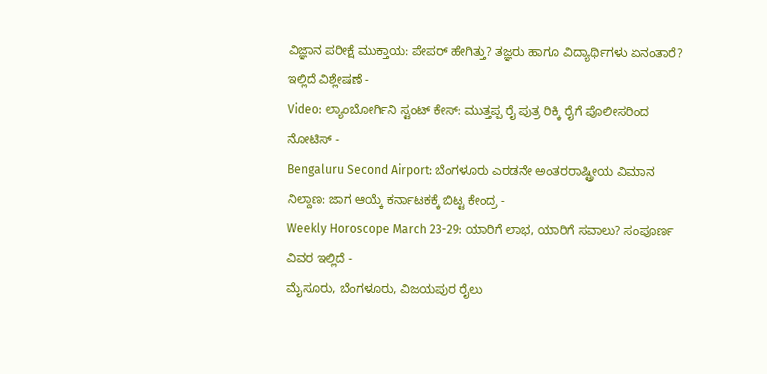ವಿಜ್ಞಾನ ಪರೀಕ್ಷೆ ಮುಕ್ತಾಯ: ಪೇಪರ್ ಹೇಗಿತ್ತು? ತಜ್ಞರು ಹಾಗೂ ವಿದ್ಯಾರ್ಥಿಗಳು ಏನಂತಾರೆ? ಇಲ್ಲಿದೆ ವಿಶ್ಲೇಷಣೆ -
Video: ಲ್ಯಾಂಬೋರ್ಗಿನಿ ಸ್ಟಂಟ್ ಕೇಸ್: ಮುತ್ತಪ್ಪ ರೈ ಪುತ್ರ ರಿಕ್ಕಿ ರೈಗೆ ಪೊಲೀಸರಿಂದ ನೋಟಿಸ್ -
Bengaluru Second Airport: ಬೆಂಗಳೂರು ಎರಡನೇ ಅಂತರರಾಷ್ಟ್ರೀಯ ವಿಮಾನ ನಿಲ್ದಾಣ: ಜಾಗ ಆಯ್ಕೆ ಕರ್ನಾಟಕಕ್ಕೆ ಬಿಟ್ಟ ಕೇಂದ್ರ -
Weekly Horoscope March 23-29: ಯಾರಿಗೆ ಲಾಭ, ಯಾರಿಗೆ ಸವಾಲು? ಸಂಪೂರ್ಣ ವಿವರ ಇಲ್ಲಿದೆ -
ಮೈಸೂರು, ಬೆಂಗಳೂರು, ವಿಜಯಪುರ ರೈಲು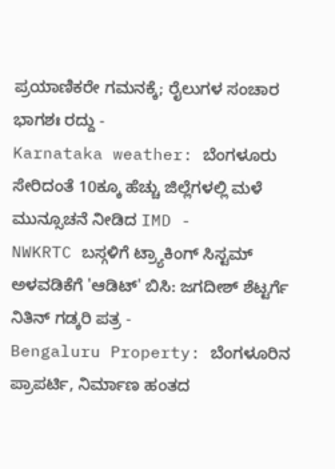ಪ್ರಯಾಣಿಕರೇ ಗಮನಕ್ಕೆ; ರೈಲುಗಳ ಸಂಚಾರ ಭಾಗಶಃ ರದ್ದು -
Karnataka weather: ಬೆಂಗಳೂರು ಸೇರಿದಂತೆ 10ಕ್ಕೂ ಹೆಚ್ಚು ಜಿಲ್ಲೆಗಳಲ್ಲಿ ಮಳೆ ಮುನ್ಸೂಚನೆ ನೀಡಿದ IMD -
NWKRTC ಬಸ್ಗಳಿಗೆ ಟ್ರ್ಯಾಕಿಂಗ್ ಸಿಸ್ಟಮ್ ಅಳವಡಿಕೆಗೆ 'ಆಡಿಟ್' ಬಿಸಿ: ಜಗದೀಶ್ ಶೆಟ್ಟರ್ಗೆ ನಿತಿನ್ ಗಡ್ಕರಿ ಪತ್ರ -
Bengaluru Property: ಬೆಂಗಳೂರಿನ ಪ್ರಾಪರ್ಟಿ, ನಿರ್ಮಾಣ ಹಂತದ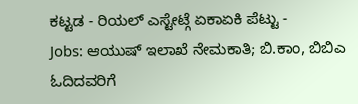ಕಟ್ಟಡ - ರಿಯಲ್ ಎಸ್ಟೇಟ್ಗೆ ಏಕಾಏಕಿ ಪೆಟ್ಟು -
Jobs: ಆಯುಷ್ ಇಲಾಖೆ ನೇಮಕಾತಿ; ಬಿ.ಕಾಂ, ಬಿಬಿಎ ಓದಿದವರಿಗೆ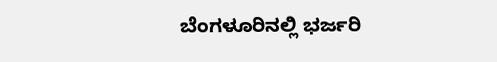ಬೆಂಗಳೂರಿನಲ್ಲಿ ಭರ್ಜರಿ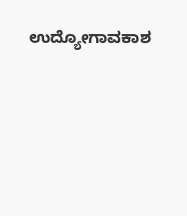ಉದ್ಯೋಗಾವಕಾಶ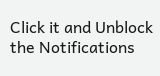Click it and Unblock the Notifications